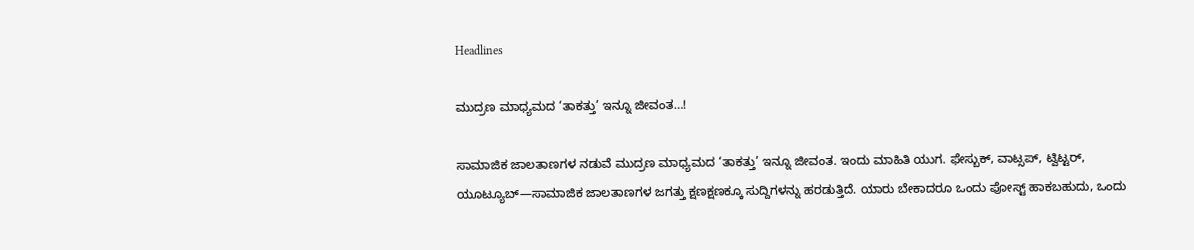Headlines

ಮುದ್ರಣ ಮಾಧ್ಯಮದ ‘ತಾಕತ್ತು’ ಇನ್ನೂ ಜೀವಂತ…!

ಸಾಮಾಜಿಕ ಜಾಲತಾಣಗಳ ನಡುವೆ ಮುದ್ರಣ ಮಾಧ್ಯಮದ ‘ತಾಕತ್ತು’ ಇನ್ನೂ ಜೀವಂತ. ಇಂದು ಮಾಹಿತಿ ಯುಗ. ಫೇಸ್ಬುಕ್, ವಾಟ್ಸಪ್, ಟ್ವಿಟ್ಟರ್, ಯೂಟ್ಯೂಬ್—ಸಾಮಾಜಿಕ ಜಾಲತಾಣಗಳ ಜಗತ್ತು ಕ್ಷಣಕ್ಷಣಕ್ಕೂ ಸುದ್ದಿಗಳನ್ನು ಹರಡುತ್ತಿದೆ. ಯಾರು ಬೇಕಾದರೂ ಒಂದು ಪೋಸ್ಟ್ ಹಾಕಬಹುದು, ಒಂದು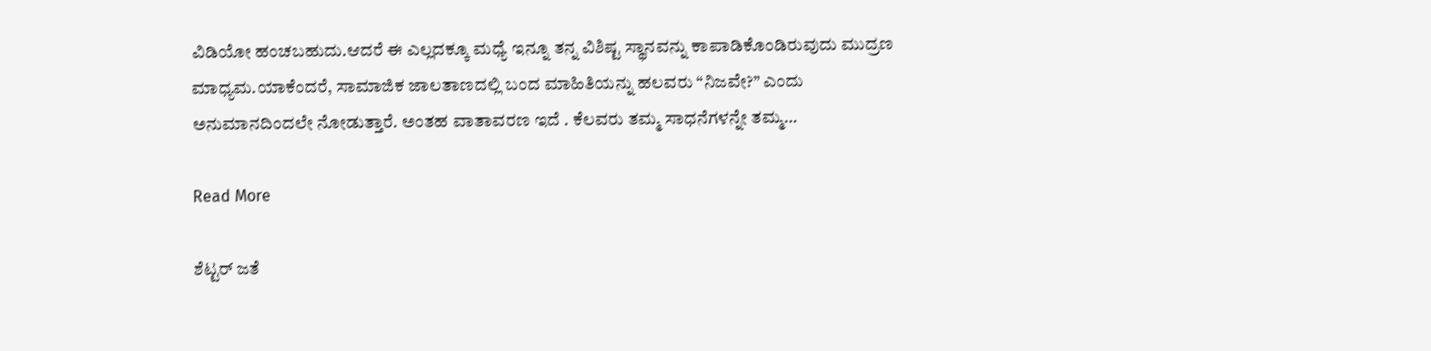ವಿಡಿಯೋ ಹಂಚಬಹುದು.ಆದರೆ ಈ ಎಲ್ಲದಕ್ಕೂ ಮಧ್ಯೆ ಇನ್ನೂ ತನ್ನ ವಿಶಿಷ್ಟ ಸ್ಥಾನವನ್ನು ಕಾಪಾಡಿಕೊಂಡಿರುವುದು ಮುದ್ರಣ ಮಾಧ್ಯಮ.ಯಾಕೆಂದರೆ, ಸಾಮಾಜಿಕ ಜಾಲತಾಣದಲ್ಲಿ ಬಂದ ಮಾಹಿತಿಯನ್ನು ಹಲವರು “ನಿಜವೇ?” ಎಂದು ಅನುಮಾನದಿಂದಲೇ ನೋಡುತ್ತಾರೆ. ಅಂತಹ‌ ವಾತಾವರಣ ಇದೆ . ಕೆಲವರು ತಮ್ಮ ಸಾಧನೆಗಳನ್ನೇ ತಮ್ಮ…

Read More

ಶೆಟ್ಟರ್ ಜತೆ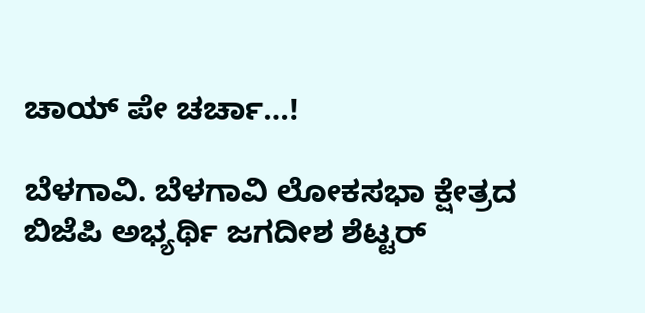ಚಾಯ್ ಪೇ ಚರ್ಚಾ…!

ಬೆಳಗಾವಿ. ಬೆಳಗಾವಿ ಲೋಕಸಭಾ ಕ್ಷೇತ್ರದ ಬಿಜೆಪಿ ಅಭ್ಯರ್ಥಿ ಜಗದೀಶ ಶೆಟ್ಟರ್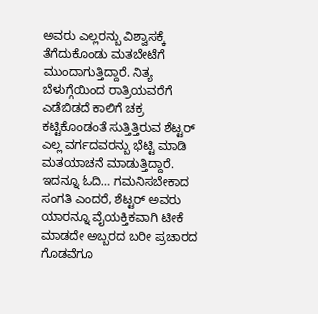ಅವರು ಎಲ್ಲರನ್ಬು ವಿಶ್ವಾಸಕ್ಕೆ ತೆಗೆದುಕೊಂಡು ಮತಬೇಟೆಗೆ ಮುಂದಾಗುತ್ತಿದ್ದಾರೆ. ನಿತ್ಯ ಬೆಳುಗ್ಗೆಯಿಂದ ರಾತ್ರಿಯವರೆಗೆ ಎಡೆಬಿಡದೆ ಕಾಲಿಗೆ ಚಕ್ರ ಕಟ್ಟಿಕೊಂಡಂತೆ ಸುತ್ತಿತ್ತಿರುವ‌ ಶೆಟ್ಟರ್ ಎಲ್ಲ ವರ್ಗದವರನ್ಬು ಭೆಟ್ಟಿ ಮಾಡಿ ಮತಯಾಚನೆ ಮಾಡುತ್ತಿದ್ದಾರೆ. ಇದನ್ನೂ ಓದಿ… ಗಮನಿಸಬೇಕಾದ ಸಂಗತಿ ಎಂದರೆ, ಶೆಟ್ಟರ್ ಅವರು ಯಾರನ್ನೂ ವೈಯಕ್ತಿಕವಾಗಿ ಟೀಕೆ ಮಾಡದೇ ಅಬ್ಬರದ ಬರೀ ಪ್ರಚಾರದ ಗೊಡವೆಗೂ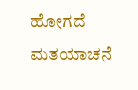ಹೋಗದೆ ಮತಯಾಚನೆ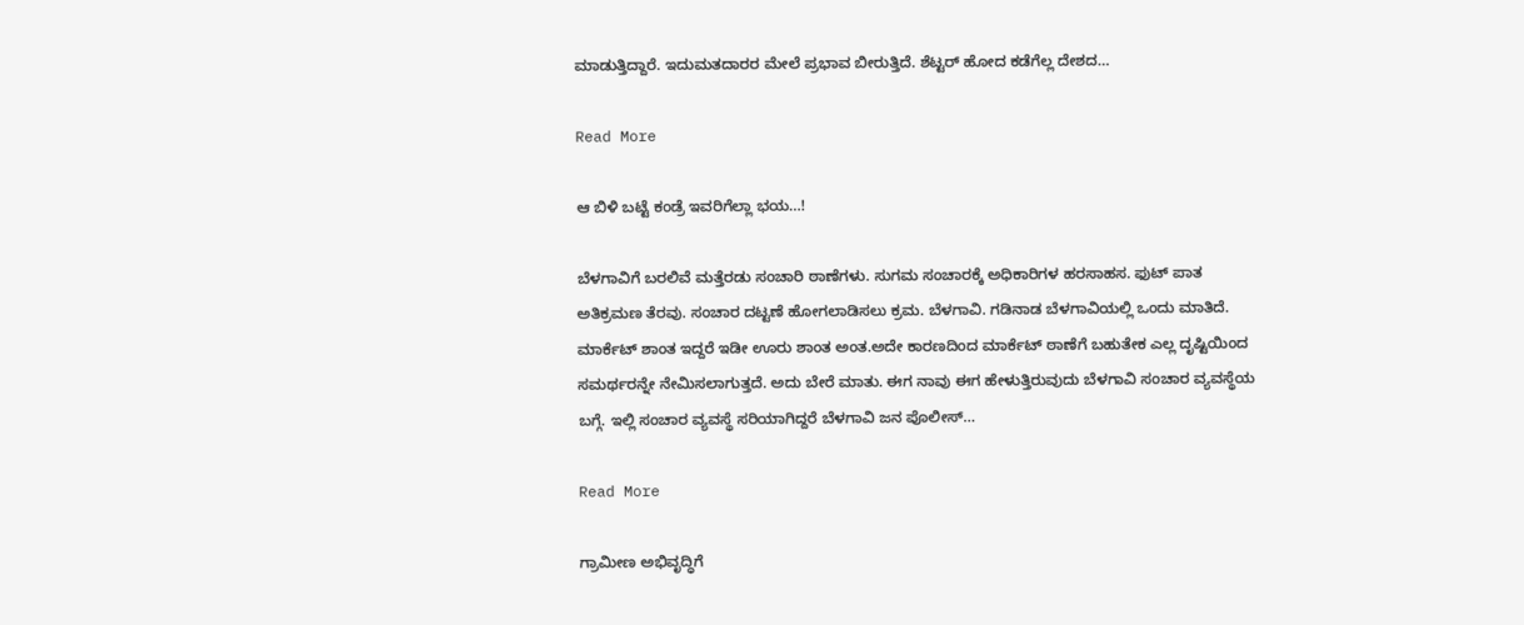ಮಾಡುತ್ತಿದ್ದಾರೆ. ಇದು‌ಮತದಾರರ ಮೇಲೆ ಪ್ರಭಾವ ಬೀರುತ್ತಿದೆ. ಶೆಟ್ಟರ್ ಹೋದ ಕಡೆಗೆಲ್ಲ ದೇಶದ…

Read More

ಆ ಬಿಳಿ ಬಟ್ಟೆ ಕಂಡ್ರೆ ಇವರಿಗೆಲ್ಲಾ ಭಯ…!

ಬೆಳಗಾವಿಗೆ ಬರಲಿವೆ ಮತ್ತೆರಡು ಸಂಚಾರಿ ಠಾಣೆಗಳು. ಸುಗಮ‌ ಸಂಚಾರಕ್ಕೆ ಅಧಿಕಾರಿಗಳ ಹರಸಾಹಸ. ಫುಟ್ ಪಾತ ಅತಿಕ್ರಮಣ ತೆರವು. ಸಂಚಾರ ದಟ್ಟಣೆ ಹೋಗಲಾಡಿಸಲು ಕ್ರಮ. ಬೆಳಗಾವಿ. ಗಡಿನಾಡ ಬೆಳಗಾವಿಯಲ್ಲಿ ಒಂದು‌ ಮಾತಿದೆ. ಮಾರ್ಕೆಟ್ ಶಾಂತ ಇದ್ದರೆ ಇಡೀ‌ ಊರು‌ ಶಾಂತ‌ ಅಂತ.ಅದೇ ಕಾರಣದಿಂದ ‌ಮಾರ್ಕೆಟ್ ಠಾಣೆಗೆ‌ ಬಹುತೇಕ ಎಲ್ಲ ದೃಷ್ಟಿಯಿಂದ ಸಮರ್ಥರನ್ನೇ ನೇಮಿಸಲಾಗುತ್ತದೆ. ಅದು ಬೇರೆ ಮಾತು. ಈಗ ನಾವು ಈಗ ಹೇಳುತ್ತಿರುವುದು ಬೆಳಗಾವಿ ಸಂಚಾರ ವ್ಯವಸ್ಥೆಯ ಬಗ್ಗೆ. ಇಲ್ಲಿ ಸಂಚಾರ ವ್ಯವಸ್ಥೆ ಸರಿಯಾಗಿದ್ದರೆ ಬೆಳಗಾವಿ ಜನ ಪೊಲೀಸ್…

Read More

ಗ್ರಾಮೀಣ ಅಭಿವೃದ್ಧಿಗೆ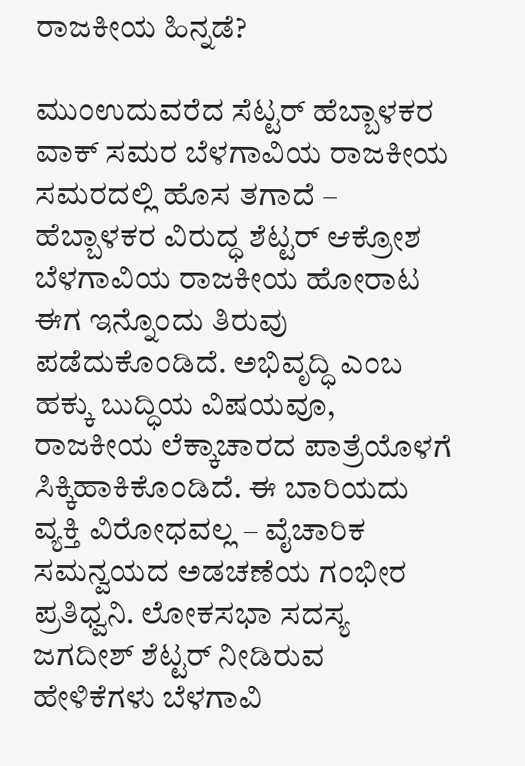ರಾಜಕೀಯ ಹಿನ್ನಡೆ?

ಮುಂಉದುವರೆದ ಸೆಟ್ಟರ್ ಹೆಬ್ಬಾಳಕರ ವಾಕ್ ಸಮರ ಬೆಳಗಾವಿಯ ರಾಜಕೀಯ ಸಮರದಲ್ಲಿ ಹೊಸ ತಗಾದೆ – ಹೆಬ್ಬಾಳಕರ ವಿರುದ್ಧ ಶೆಟ್ಟರ್ ಆಕ್ರೋಶ ಬೆಳಗಾವಿಯ ರಾಜಕೀಯ ಹೋರಾಟ ಈಗ ಇನ್ನೊಂದು ತಿರುವು ಪಡೆದುಕೊಂಡಿದೆ. ಅಭಿವೃದ್ಧಿ ಎಂಬ ಹಕ್ಕು ಬುದ್ಧಿಯ ವಿಷಯವೂ, ರಾಜಕೀಯ ಲೆಕ್ಕಾಚಾರದ ಪಾತ್ರೆಯೊಳಗೆ ಸಿಕ್ಕಿಹಾಕಿಕೊಂಡಿದೆ. ಈ ಬಾರಿಯದು ವ್ಯಕ್ತಿ ವಿರೋಧವಲ್ಲ – ವೈಚಾರಿಕ ಸಮನ್ವಯದ ಅಡಚಣೆಯ ಗಂಭೀರ ಪ್ರತಿಧ್ವನಿ. ಲೋಕಸಭಾ ಸದಸ್ಯ ಜಗದೀಶ್ ಶೆಟ್ಟರ್ ನೀಡಿರುವ ಹೇಳಿಕೆಗಳು ಬೆಳಗಾವಿ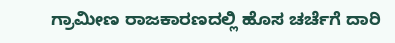ಗ್ರಾಮೀಣ ರಾಜಕಾರಣದಲ್ಲಿ ಹೊಸ ಚರ್ಚೆಗೆ ದಾರಿ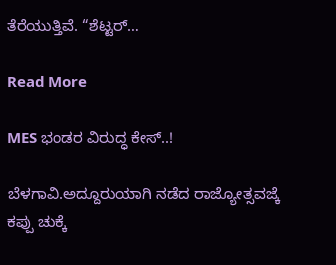ತೆರೆಯುತ್ತಿವೆ. “ಶೆಟ್ಟರ್…

Read More

MES ಭಂಡರ ವಿರುದ್ಧ ಕೇಸ್..!

ಬೆಳಗಾವಿ.ಅದ್ದೂರುಯಾಗಿ ನಡೆದ ರಾಜ್ಯೋತ್ಸವಜ್ಕೆ ಕಪ್ಪು ಚುಕ್ಕೆ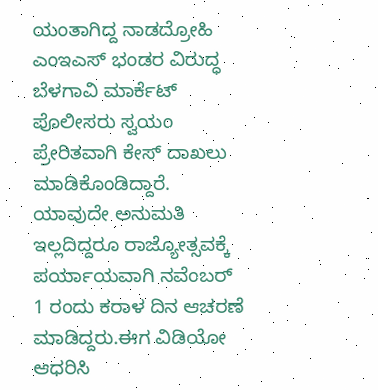ಯಂತಾಗಿದ್ದ ನಾಡದ್ರೋಹಿ ಎಂಇಎಸ್ ಭಂಡರ ವಿರುದ್ಧ ಬೆಳಗಾವಿ ಮಾರ್ಕೆಟ್ ಪೊಲೀಸರು ಸ್ವಯಂ ಪ್ರೇರಿತವಾಗಿ ಕೇಸ್ ದಾಖಲು ಮಾಡಿಕೊಂಡಿದ್ದಾರೆ. ಯಾವುದೇ ಅನುಮತಿ ಇಲ್ಲದಿದ್ದರೂ ರಾಜ್ಯೋತ್ಸವಕ್ಕೆ ಪರ್ಯಾಯವಾಗಿ ನವೆಂಬರ್ 1 ರಂದು ಕರಾಳ ದಿನ ಆಚರಣೆ ಮಾಡಿದ್ದರು.ಈಗ ವಿಡಿಯೋ ಆಧರಿಸಿ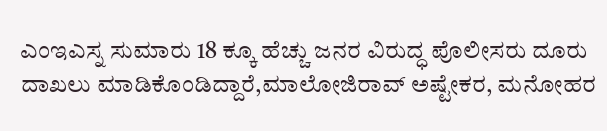ಎಂಇಎಸ್ನ ಸುಮಾರು 18 ಕ್ಕೂ ಹೆಚ್ಚು ಜನರ ವಿರುದ್ಧ ಪೊಲೀಸರು ದೂರು ದಾಖಲು ಮಾಡಿಕೊಂಡಿದ್ದಾರೆ,ಮಾಲೋಜಿರಾವ್ ಅಷ್ಟೇಕರ, ಮನೋಹರ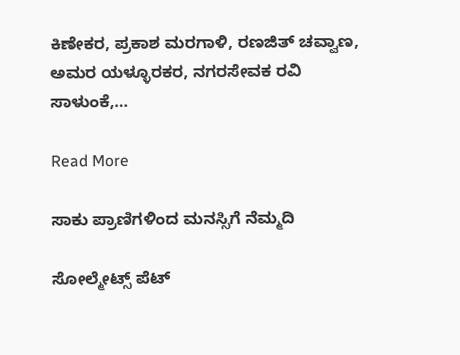ಕಿಣೇಕರ, ಪ್ರಕಾಶ ಮರಗಾಳಿ, ರಣಜಿತ್ ಚವ್ವಾಣ, ಅಮರ ಯಳ್ಳೂರಕರ, ನಗರಸೇವಕ ರವಿ ಸಾಳುಂಕೆ,…

Read More

ಸಾಕು ಪ್ರಾಣಿಗಳಿಂದ ಮನಸ್ಸಿಗೆ ನೆಮ್ಮದಿ

ಸೋಲ್ಮೇಟ್ಸ್ ಪೆಟ್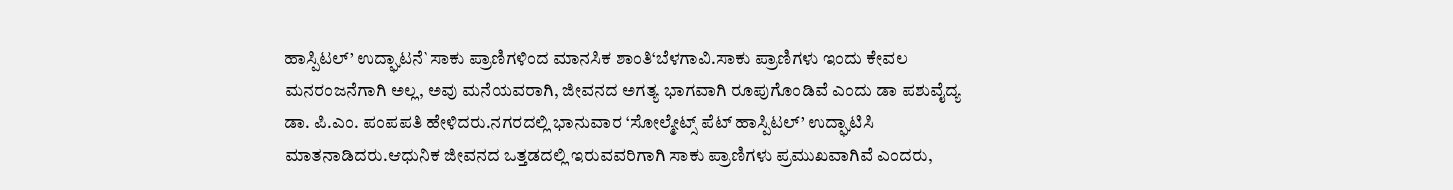ಹಾಸ್ಪಿಟಲ್’ ಉದ್ಘಾಟನೆ`ಸಾಕು ಪ್ರಾಣಿಗಳಿಂದ ಮಾನಸಿಕ ಶಾಂತಿ‘ಬೆಳಗಾವಿ.ಸಾಕು ಪ್ರಾಣಿಗಳು ಇಂದು ಕೇವಲ ಮನರಂಜನೆಗಾಗಿ ಅಲ್ಲ, ಅವು ಮನೆಯವರಾಗಿ, ಜೀವನದ ಅಗತ್ಯ ಭಾಗವಾಗಿ ರೂಪುಗೊಂಡಿವೆ ಎಂದು ಡಾ ಪಶುವೈದ್ಯ ಡಾ. ಪಿ.ಎಂ. ಪಂಪಪತಿ ಹೇಳಿದರು.ನಗರದಲ್ಲಿ ಭಾನುವಾರ ‘ಸೋಲ್ಮೇಟ್ಸ್ ಪೆಟ್ ಹಾಸ್ಪಿಟಲ್’ ಉದ್ಘಾಟಿಸಿ ಮಾತನಾಡಿದರು.ಆಧುನಿಕ ಜೀವನದ ಒತ್ತಡದಲ್ಲಿ ಇರುವವರಿಗಾಗಿ ಸಾಕು ಪ್ರಾಣಿಗಳು ಪ್ರಮುಖವಾಗಿವೆ ಎಂದರು,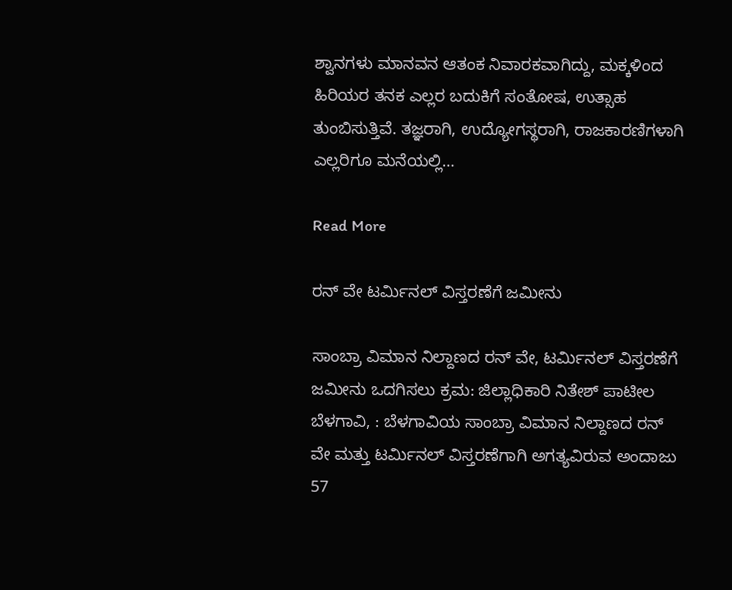ಶ್ವಾನಗಳು ಮಾನವನ ಆತಂಕ ನಿವಾರಕವಾಗಿದ್ದು, ಮಕ್ಕಳಿಂದ ಹಿರಿಯರ ತನಕ ಎಲ್ಲರ ಬದುಕಿಗೆ ಸಂತೋಷ, ಉತ್ಸಾಹ ತುಂಬಿಸುತ್ತಿವೆ. ತಜ್ಞರಾಗಿ, ಉದ್ಯೋಗಸ್ಥರಾಗಿ, ರಾಜಕಾರಣಿಗಳಾಗಿ ಎಲ್ಲರಿಗೂ ಮನೆಯಲ್ಲಿ…

Read More

ರನ್ ವೇ ಟರ್ಮಿನಲ್ ವಿಸ್ತರಣೆಗೆ ಜಮೀನು

ಸಾಂಬ್ರಾ ವಿಮಾನ ನಿಲ್ದಾಣದ ರನ್ ವೇ, ಟರ್ಮಿನಲ್ ವಿಸ್ತರಣೆಗೆ ಜಮೀನು ಒದಗಿಸಲು ಕ್ರಮ: ಜಿಲ್ಲಾಧಿಕಾರಿ ನಿತೇಶ್ ಪಾಟೀಲ ಬೆಳಗಾವಿ, : ಬೆಳಗಾವಿಯ ಸಾಂಬ್ರಾ ವಿಮಾನ‌ ನಿಲ್ದಾಣದ ರನ್ ವೇ ಮತ್ತು ಟರ್ಮಿನಲ್ ವಿಸ್ತರಣೆಗಾಗಿ ಅಗತ್ಯವಿರುವ ಅಂದಾಜು 57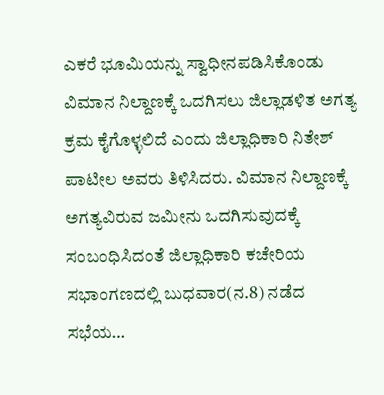ಎಕರೆ ಭೂಮಿಯನ್ನು ಸ್ವಾಧೀನಪಡಿಸಿಕೊಂಡು ವಿಮಾನ ನಿಲ್ದಾಣಕ್ಕೆ ಒದಗಿಸಲು ಜಿಲ್ಲಾಡಳಿತ ಅಗತ್ಯ ಕ್ರಮ ಕೈಗೊಳ್ಳಲಿದೆ ಎಂದು ಜಿಲ್ಲಾಧಿಕಾರಿ ನಿತೇಶ್ ಪಾಟೀಲ ಅವರು ತಿಳಿಸಿದರು. ವಿಮಾನ ನಿಲ್ದಾಣಕ್ಕೆ ಅಗತ್ಯವಿರುವ ಜಮೀನು ಒದಗಿಸುವುದಕ್ಕೆ ಸಂಬಂಧಿಸಿದಂತೆ ಜಿಲ್ಲಾಧಿಕಾರಿ ಕಚೇರಿಯ ಸಭಾಂಗಣದಲ್ಲಿ ಬುಧವಾರ(ನ.8) ನಡೆದ ಸಭೆಯ…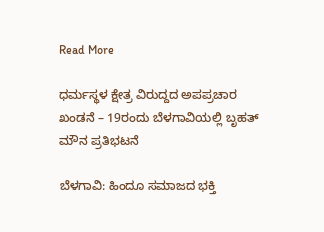Read More

ಧರ್ಮಸ್ಥಳ ಕ್ಷೇತ್ರ ವಿರುದ್ದದ ಅಪಪ್ರಚಾರ ಖಂಡನೆ – 19ರಂದು ಬೆಳಗಾವಿಯಲ್ಲಿ ಬೃಹತ್ ಮೌನ ಪ್ರತಿಭಟನೆ

ಬೆಳಗಾವಿ: ಹಿಂದೂ ಸಮಾಜದ ಭಕ್ತಿ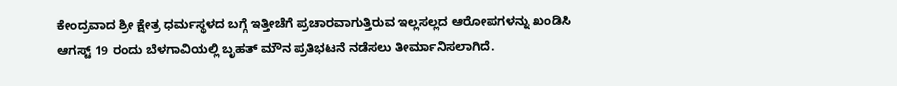ಕೇಂದ್ರವಾದ ಶ್ರೀ ಕ್ಷೇತ್ರ ಧರ್ಮಸ್ಥಳದ ಬಗ್ಗೆ ಇತ್ತೀಚೆಗೆ ಪ್ರಚಾರವಾಗುತ್ತಿರುವ ಇಲ್ಲಸಲ್ಲದ ಆರೋಪಗಳನ್ನು ಖಂಡಿಸಿ ಆಗಸ್ಟ್ 19 ರಂದು ಬೆಳಗಾವಿಯಲ್ಲಿ ಬೃಹತ್ ಮೌನ ಪ್ರತಿಭಟನೆ ನಡೆಸಲು ತೀರ್ಮಾನಿಸಲಾಗಿದೆ.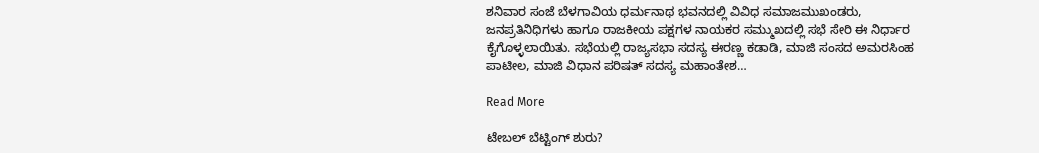ಶನಿವಾರ ಸಂಜೆ ಬೆಳಗಾವಿಯ ಧರ್ಮನಾಥ ಭವನದಲ್ಲಿ ವಿವಿಧ ಸಮಾಜಮುಖಂಡರು, ಜನಪ್ರತಿನಿಧಿಗಳು ಹಾಗೂ ರಾಜಕೀಯ ಪಕ್ಷಗಳ ನಾಯಕರ ಸಮ್ಮುಖದಲ್ಲಿ ಸಭೆ ಸೇರಿ ಈ ನಿರ್ಧಾರ ಕೈಗೊಳ್ಳಲಾಯಿತು. ಸಭೆಯಲ್ಲಿ ರಾಜ್ಯಸಭಾ ಸದಸ್ಯ ಈರಣ್ಣ ಕಡಾಡಿ, ಮಾಜಿ ಸಂಸದ ಅಮರಸಿಂಹ ಪಾಟೀಲ, ಮಾಜಿ ವಿಧಾನ ಪರಿಷತ್ ಸದಸ್ಯ ಮಹಾಂತೇಶ…

Read More

ಟೇಬಲ್ ಬೆಟ್ಟಿಂಗ್ ಶುರು?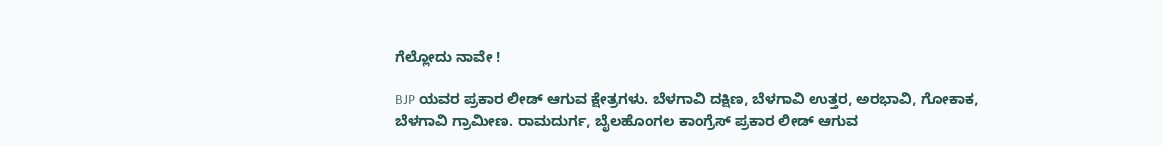ಗೆಲ್ಲೋದು‌ ನಾವೇ !

BJP ಯವರ ಪ್ರಕಾರ ಲೀಡ್ ಆಗುವ ಕ್ಷೇತ್ರಗಳು. ಬೆಳಗಾವಿ ದಕ್ಷಿಣ, ಬೆಳಗಾವಿ ಉತ್ತರ, ಅರಭಾವಿ, ಗೋಕಾಕ, ಬೆಳಗಾವಿ ಗ್ರಾಮೀಣ. ರಾಮದುರ್ಗ, ಬೈಲಹೊಂಗಲ ಕಾಂಗ್ರೆಸ್ ಪ್ರಕಾರ ಲೀಡ್ ಆಗುವ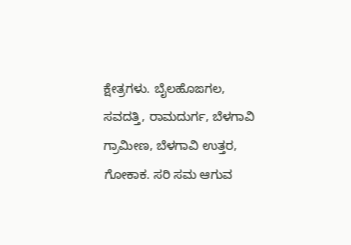ಕ್ಷೇತ್ರಗಳು. ಬೈಲಹೊಙಗಲ, ಸವದತ್ತಿ, ರಾಮದುರ್ಗ, ಬೆಳಗಾವಿ ಗ್ರಾಮೀಣ, ಬೆಳಗಾವಿ ಉತ್ತರ, ಗೋಕಾಕ. ಸರಿ ಸಮ ಆಗುವ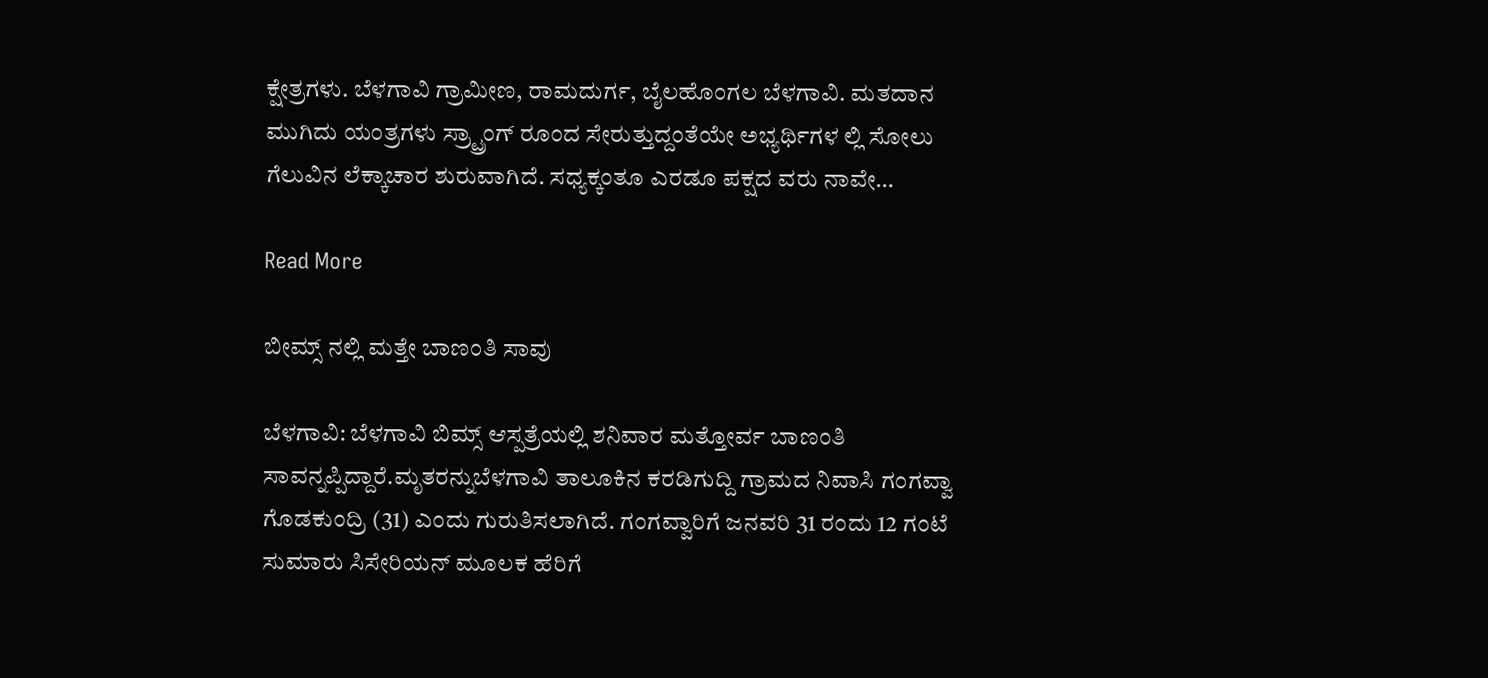ಕ್ಷೇತ್ರಗಳು. ಬೆಳಗಾವಿ ಗ್ರಾಮೀಣ, ರಾಮದುರ್ಗ, ಬೈಲಹೊಂಗಲ ಬೆಳಗಾವಿ. ಮತದಾನ ಮುಗಿದು ಯಂತ್ರಗಳು ಸ್ರ್ಟ್ರಾಂಗ್ ರೂಂದ ಸೇರುತ್ತುದ್ದಂತೆಯೇ ಅಭ್ಯರ್ಥಿಗಳ ಲ್ಲಿ ಸೋಲು ಗೆಲುವಿನ ಲೆಕ್ಕಾಚಾರ ಶುರುವಾಗಿದೆ. ಸಧ್ಯಕ್ಕಂತೂ ಎರಡೂ ಪಕ್ಷದ ವರು ನಾವೇ…

Read More

ಬೀಮ್ಸ್ ನಲ್ಲಿ ಮತ್ತೇ ಬಾಣಂತಿ ಸಾವು

ಬೆಳಗಾವಿ: ಬೆಳಗಾವಿ ಬಿಮ್ಸ್ ಆಸ್ಪತ್ರೆಯಲ್ಲಿ ಶನಿವಾರ ಮತ್ತೋರ್ವ ಬಾಣಂತಿ ಸಾವನ್ನಪ್ಪಿದ್ದಾರೆ.ಮೃತರನ್ನುಬೆಳಗಾವಿ ತಾಲೂಕಿನ ಕರಡಿಗುದ್ದಿ ಗ್ರಾಮದ ನಿವಾಸಿ ಗಂಗವ್ವಾ ಗೊಡಕುಂದ್ರಿ (31) ಎಂದು ಗುರುತಿಸಲಾಗಿದೆ. ಗಂಗವ್ವಾರಿಗೆ ಜನವರಿ 31 ರಂದು 12 ಗಂಟೆ ಸುಮಾರು ಸಿಸೇರಿಯನ್ ಮೂಲಕ ಹೆರಿಗೆ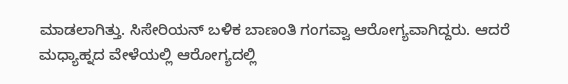ಮಾಡಲಾಗಿತ್ತು. ಸಿಸೇರಿಯನ್ ಬಳಿಕ ಬಾಣಂತಿ ಗಂಗವ್ವಾ ಆರೋಗ್ಯವಾಗಿದ್ದರು. ಆದರೆ ಮಧ್ಯಾಹ್ನದ ವೇಳೆಯಲ್ಲಿ ಆರೋಗ್ಯದಲ್ಲಿ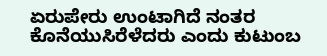ಏರುಪೇರು ಉಂಟಾಗಿದೆ ನಂತರ ಕೊನೆಯುಸಿರೆಳೆದರು ಎಂದು ಕುಟುಂಬ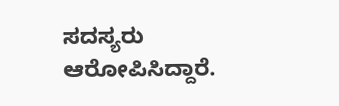ಸದಸ್ಯರು ಆರೋಪಿಸಿದ್ದಾರೆ.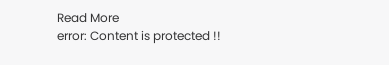Read More
error: Content is protected !!